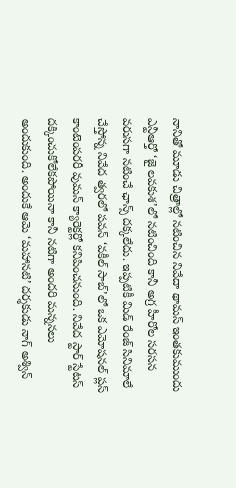నానితో మూడు చిత్రాల్లో నటించిన నివేదా థామస్ ఇంతకుముందు ఎన్టీఆర్తో ‘జై లవకుశ’లో నటించింది కానీ అగ్ర హీరోల సరసన వరుసగా నటించే ఛాన్స్ దక్కలేదు. ఇప్పటికీ మిడ్ రేంజ్ సినిమాలే చేస్తోన్న నివేద త్వరలో పవన్ ‘వకీల్ సాబ్’లో ఒక ఎమోషనల్ ప్లస్ కాంటెంపరరీ వుమన్ క్యారెక్టర్లో కనిపించనుంది. నివేద స్టార్ స్టేటస్ దక్కించుకోలేకపోయినా కానీ నటిగా అందరి మన్ననలు అందుకుంది. అందుకే ఆమె ‘మహానటి’ దర్శకుడు నాగ్ అశ్విన్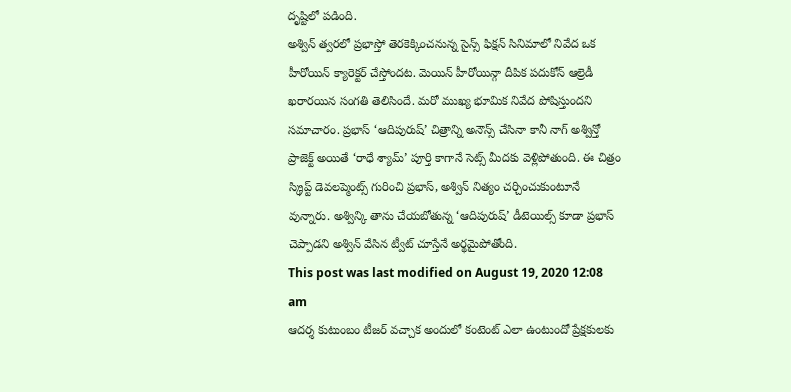దృష్టిలో పడింది.
అశ్విన్ త్వరలో ప్రభాస్తో తెరకెక్కించనున్న సైన్స్ ఫిక్షన్ సినిమాలో నివేద ఒక హీరోయిన్ క్యారెక్టర్ చేస్తోందట. మెయిన్ హీరోయిన్గా దీపిక పదుకోన్ ఆల్రెడీ ఖరారయిన సంగతి తెలిసిందే. మరో ముఖ్య భూమిక నివేద పోషిస్తుందని సమాచారం. ప్రభాస్ ‘ఆదిపురుష్’ చిత్రాన్ని అనౌన్స్ చేసినా కానీ నాగ్ అశ్విన్తో ప్రాజెక్ట్ అయితే ‘రాధే శ్యామ్’ పూర్తి కాగానే సెట్స్ మీదకు వెళ్లిపోతుంది. ఈ చిత్రం స్క్రిప్ట్ డెవలప్మెంట్స్ గురించి ప్రభాస్, అశ్విన్ నిత్యం చర్చించుకుంటూనే వున్నారు. అశ్విన్కి తాను చేయబోతున్న ‘ఆదిపురుష్’ డీటెయిల్స్ కూడా ప్రభాస్ చెప్పాడని అశ్విన్ వేసిన ట్వీట్ చూస్తేనే అర్థమైపోతోంది.
This post was last modified on August 19, 2020 12:08 am
ఆదర్శ కుటుంబం టీజర్ వచ్చాక అందులో కంటెంట్ ఎలా ఉంటుందో ప్రేక్షకులకు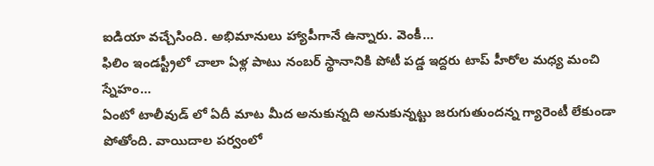ఐడియా వచ్చేసింది. అభిమానులు హ్యాపీగానే ఉన్నారు. వెంకీ…
ఫిలిం ఇండస్ట్రీలో చాలా ఏళ్ల పాటు నంబర్ స్థానానికి పోటీ పడ్డ ఇద్దరు టాప్ హీరోల మధ్య మంచి స్నేహం…
ఏంటో టాలీవుడ్ లో ఏదీ మాట మీద అనుకున్నది అనుకున్నట్టు జరుగుతుందన్న గ్యారెంటీ లేకుండా పోతోంది. వాయిదాల పర్వంలో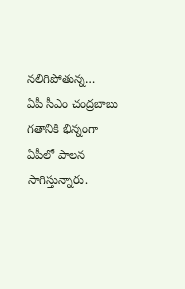నలిగిపోతున్న…
ఏపీ సీఎం చంద్రబాబు గతానికి భిన్నంగా ఏపీలో పాలన సాగిస్తున్నారు.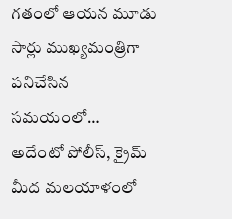గతంలో ఆయన మూడు సార్లు ముఖ్యమంత్రిగా పనిచేసిన సమయంలో…
అదేంటో పోలీస్, క్రైమ్ మీద మలయాళంలో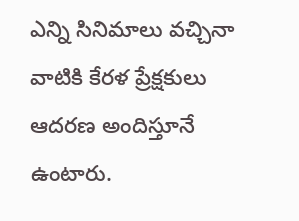ఎన్ని సినిమాలు వచ్చినా వాటికి కేరళ ప్రేక్షకులు ఆదరణ అందిస్తూనే ఉంటారు.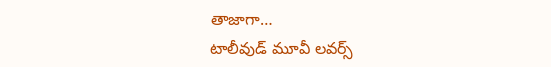తాజాగా…
టాలీవుడ్ మూవీ లవర్స్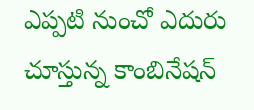ఎప్పటి నుంచో ఎదురు చూస్తున్న కాంబినేషన్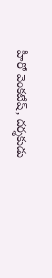హీరో వెంకటేష్, దర్శకుడు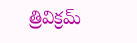త్రివిక్రమ్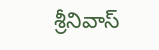శ్రీనివాస్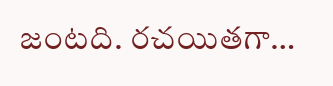జంటది. రచయితగా…